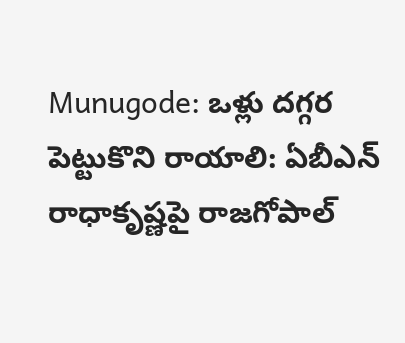Munugode: ఒళ్లు దగ్గర పెట్టుకొని రాయాలి: ఏబీఎన్ రాధాకృష్ణపై రాజగోపాల్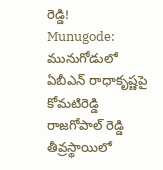రెడ్డి!
Munugode: మునుగోడులో ఏబీఎన్ రాధాకృష్ణపై కోమటిరెడ్డి రాజగోపాల్ రెడ్డి తీవ్రస్థాయిలో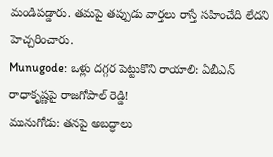మండిపడ్డారు. తమపై తప్పుడు వార్తలు రాస్తే సహించేది లేదని హెచ్చరించారు.
Munugode: ఒళ్లు దగ్గర పెట్టుకొని రాయాలి: ఏబీఎన్ రాధాకృష్ణపై రాజగోపాల్ రెడ్డి!
మునుగోడు: తనపై అబద్ధాలు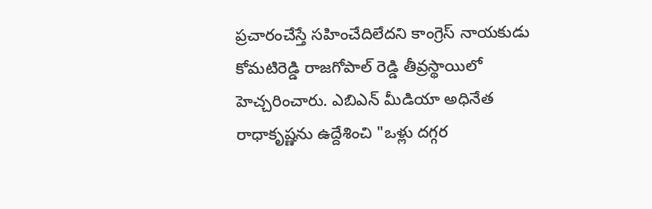ప్రచారంచేస్తే సహించేదిలేదని కాంగ్రెస్ నాయకుడు కోమటిరెడ్డి రాజగోపాల్ రెడ్డి తీవ్రస్థాయిలో హెచ్చరించారు. ఎబిఎన్ మీడియా అధినేత రాధాకృష్ణను ఉద్దేశించి "ఒళ్లు దగ్గర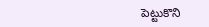పెట్టుకొని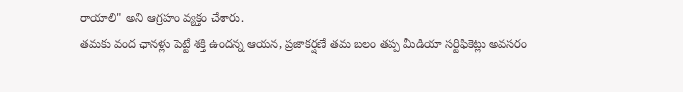రాయాలి" అని ఆగ్రహం వ్యక్తం చేశారు.
తమకు వంద ఛానళ్లు పెట్టే శక్తి ఉందన్న ఆయన, ప్రజాకర్షణే తమ బలం తప్ప మీడియా సర్టిఫికెట్లు అవసరం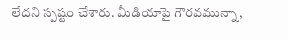లేదని స్పష్టం చేశారు. మీడియాపై గౌరవమున్నా,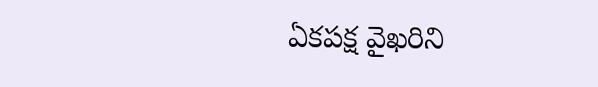ఏకపక్ష వైఖరిని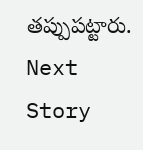తప్పుపట్టారు.
Next Story